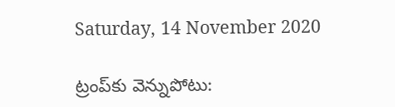Saturday, 14 November 2020

ట్రంప్‌కు వెన్నుపోటు: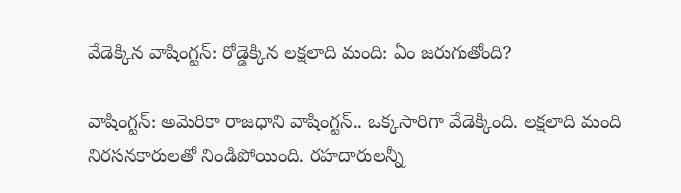వేడెక్కిన వాషింగ్టన్: రోడ్డెక్కిన లక్షలాది మంది: ఏం జరుగుతోంది?

వాషింగ్టన్: అమెరికా రాజధాని వాషింగ్టన్.. ఒక్కసారిగా వేడెక్కింది. లక్షలాది మంది నిరసనకారులతో నిండిపోయింది. రహదారులన్నీ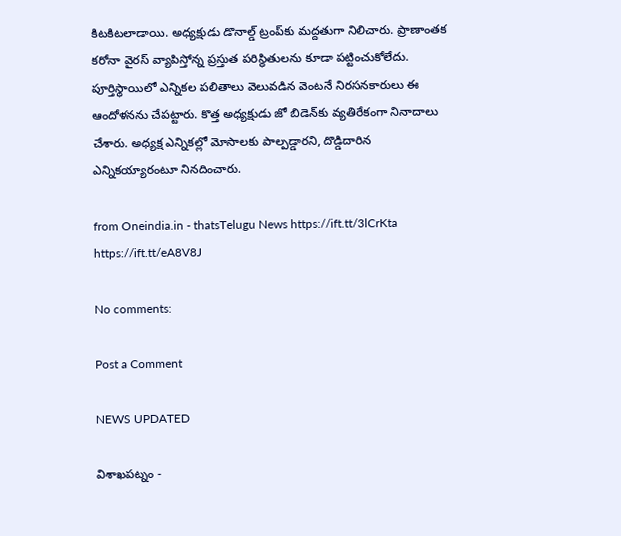కిటకిటలాడాయి. అధ్యక్షుడు డొనాల్డ్ ట్రంప్‌కు మద్దతుగా నిలిచారు. ప్రాణాంతక కరోనా వైరస్ వ్యాపిస్తోన్న ప్రస్తుత పరిస్థితులను కూడా పట్టించుకోలేదు. పూర్తిస్థాయిలో ఎన్నికల పలితాలు వెలువడిన వెంటనే నిరసనకారులు ఈ ఆందోళనను చేపట్టారు. కొత్త అధ్యక్షుడు జో బిడెన్‌కు వ్యతిరేకంగా నినాదాలు చేశారు. అధ్యక్ష ఎన్నికల్లో మోసాలకు పాల్పడ్డారని, దొడ్డిదారిన ఎన్నికయ్యారంటూ నినదించారు.

from Oneindia.in - thatsTelugu News https://ift.tt/3lCrKta
https://ift.tt/eA8V8J

No comments:

Post a Comment

NEWS UPDATED

విశాఖపట్నం -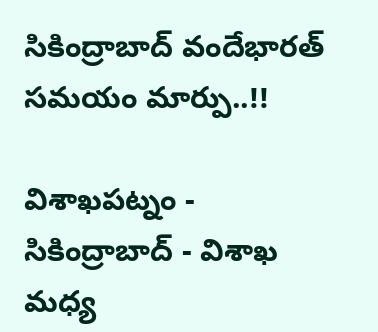సికింద్రాబాద్ వందేభారత్ సమయం మార్పు..!!

విశాఖపట్నం - సికింద్రాబాద్ - విశాఖ మధ్య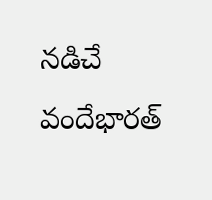నడిచే వందేభారత్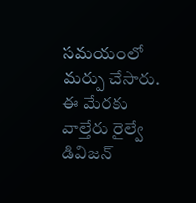సమయంలో మర్పు చేసారు. ఈ మేరకు వాల్తేరు రైల్వే డివిజన్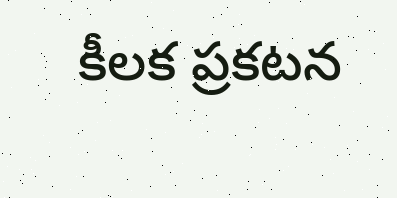కీలక ప్రకటన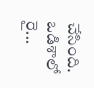చేసింది. ఒడిశాలో రై...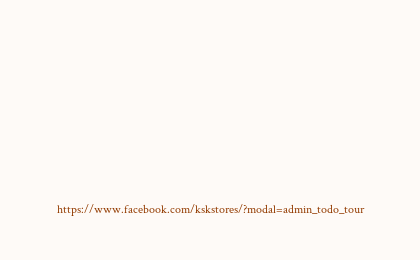https://www.facebook.com/kskstores/?modal=admin_todo_tour